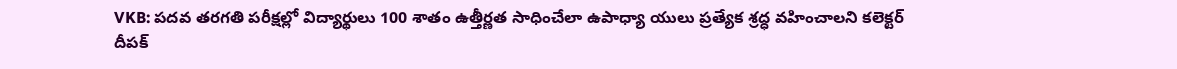VKB: పదవ తరగతి పరీక్షల్లో విద్యార్థులు 100 శాతం ఉత్తీర్ణత సాధించేలా ఉపాధ్యా యులు ప్రత్యేక శ్రద్ధ వహించాలని కలెక్టర్ దీపక్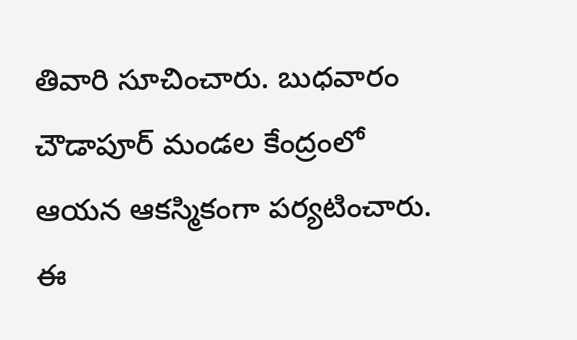తివారి సూచించారు. బుధవారం చౌడాపూర్ మండల కేంద్రంలో ఆయన ఆకస్మికంగా పర్యటించారు. ఈ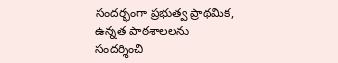సందర్భంగా ప్రభుత్వ ప్రాథమిక, ఉన్నత పాఠశాలలను సందర్శించి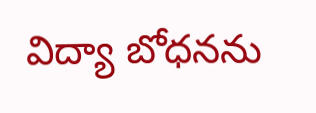విద్యా బోధనను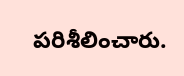పరిశీలించారు.